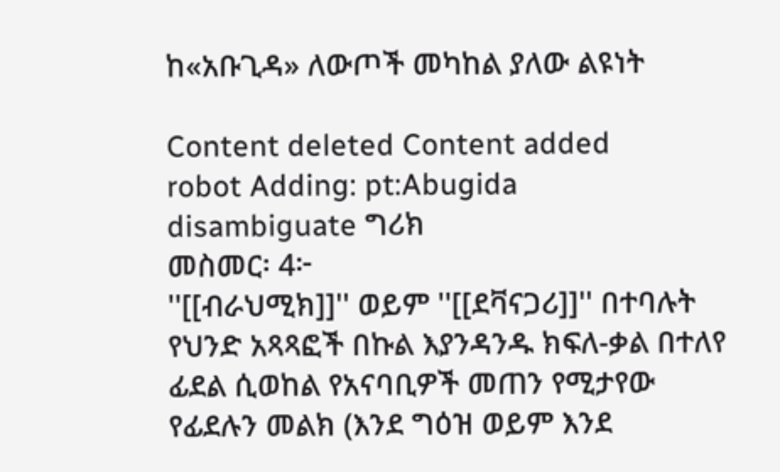ከ«አቡጊዳ» ለውጦች መካከል ያለው ልዩነት

Content deleted Content added
robot Adding: pt:Abugida
disambiguate ግሪክ
መስመር፡ 4፦
''[[ብራህሚክ]]'' ወይም ''[[ደቫናጋሪ]]'' በተባሉት የህንድ አጻጻፎች በኩል እያንዳንዱ ክፍለ-ቃል በተለየ ፊደል ሲወከል የአናባቢዎች መጠን የሚታየው የፊደሉን መልክ (እንደ ግዕዝ ወይም እንደ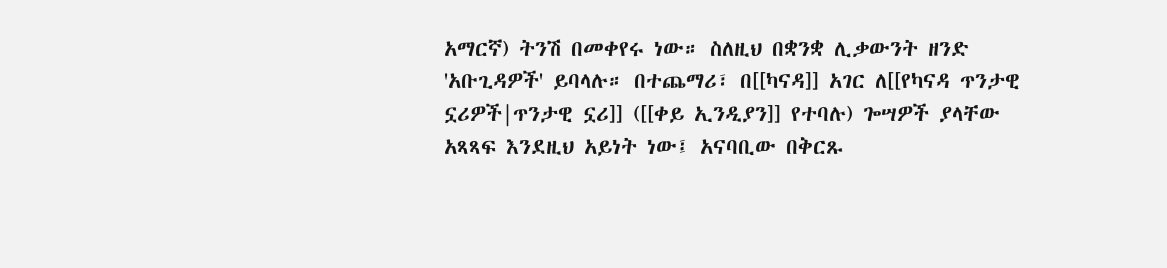አማርኛ) ትንሽ በመቀየሩ ነው። ስለዚህ በቋንቋ ሊቃውንት ዘንድ 'አቡጊዳዎች' ይባላሉ። በተጨማሪ፣ በ[[ካናዳ]] አገር ለ[[የካናዳ ጥንታዊ ኗሪዎች|ጥንታዊ ኗሪ]] ([[ቀይ ኢንዲያን]] የተባሉ) ጐሣዎች ያላቸው አጻጻፍ እንደዚህ አይነት ነው፤ አናባቢው በቅርጹ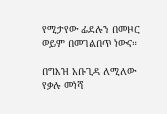የሚታየው ፊደሉን በመዞር ወይም በመገልበጥ ነውና።

በግእዝ አቡጊዳ ለሚለው የቃሉ መነሻ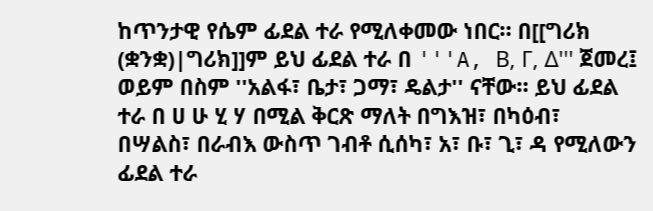ከጥንታዊ የሴም ፊደል ተራ የሚለቀመው ነበር። በ[[ግሪክ (ቋንቋ)|ግሪክ]]ም ይህ ፊደል ተራ በ '''A, Β, Γ, Δ''' ጀመረ፤ ወይም በስም ''አልፋ፣ ቤታ፣ ጋማ፣ ዴልታ'' ናቸው። ይህ ፊደል ተራ በ ሀ ሁ ሂ ሃ በሚል ቅርጽ ማለት በግእዝ፣ በካዕብ፣ በሣልስ፣ በራብእ ውስጥ ገብቶ ሲሰካ፣ አ፣ ቡ፣ ጊ፣ ዳ የሚለውን ፊደል ተራ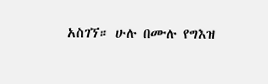አስገኘ። ሁሉ በሙሉ የግእዝ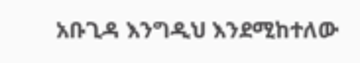አቡጊዳ እንግዲህ እንደሚከተለው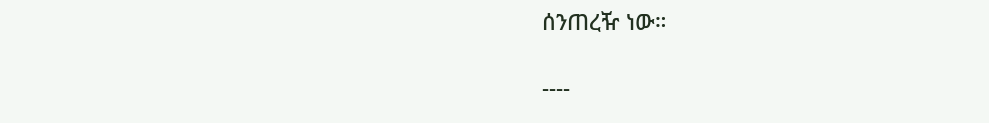ሰንጠረዥ ነው።

----